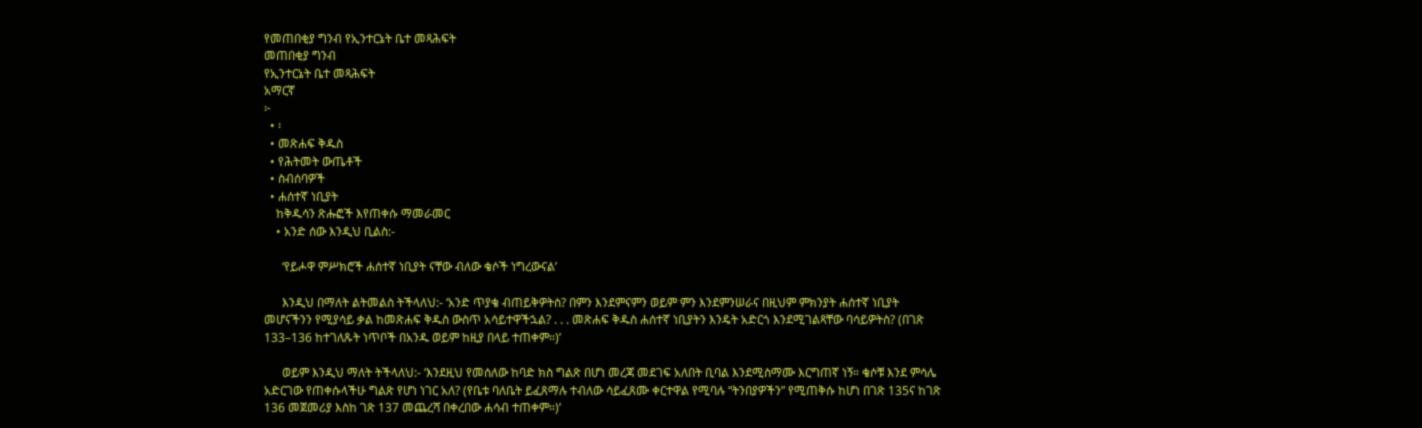የመጠበቂያ ግንብ የኢንተርኔት ቤተ መጻሕፍት
መጠበቂያ ግንብ
የኢንተርኔት ቤተ መጻሕፍት
አማርኛ
፦
  • ፡
  • መጽሐፍ ቅዱስ
  • የሕትመት ውጤቶች
  • ስብሰባዎች
  • ሐሰተኛ ነቢያት
    ከቅዱሳን ጽሑፎች እየጠቀሱ ማመራመር
    • አንድ ሰው እንዲህ ቢልስ:-

      ‘የይሖዋ ምሥክሮች ሐሰተኛ ነቢያት ናቸው ብለው ቄሶች ነግረውናል’

      እንዲህ በማለት ልትመልስ ትችላለህ:- ‘አንድ ጥያቄ ብጠይቅዎትስ? በምን እንደምናምን ወይም ምን እንደምንሠራና በዚህም ምክንያት ሐሰተኛ ነቢያት መሆናችንን የሚያሳይ ቃል ከመጽሐፍ ቅዱስ ውስጥ አሳይተዋችኋል? . . . መጽሐፍ ቅዱስ ሐሰተኛ ነቢያትን እንዴት አድርጎ እንደሚገልጻቸው ባሳይዎትስ? (በገጽ 133–136 ከተገለጹት ነጥቦች በአንዱ ወይም ከዚያ በላይ ተጠቀም።)’

      ወይም እንዲህ ማለት ትችላለህ:- ‘እንደዚህ የመሰለው ከባድ ክስ ግልጽ በሆነ መረጃ መደገፍ አለበት ቢባል እንደሚስማሙ እርግጠኛ ነኝ። ቄሶቹ እንደ ምሳሌ አድርገው የጠቀሱላችሁ ግልጽ የሆነ ነገር አለ? (የቤቱ ባለቤት ይፈጸማሉ ተብለው ሳይፈጸሙ ቀርተዋል የሚባሉ “ትንበያዎችን” የሚጠቅሱ ከሆነ በገጽ 135ና ከገጽ 136 መጀመሪያ እስከ ገጽ 137 መጨረሻ በቀረበው ሐሳብ ተጠቀም።)’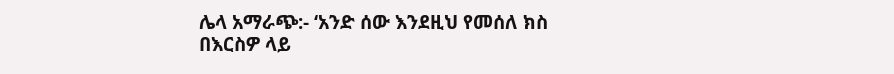ሌላ አማራጭ:- ‘አንድ ሰው እንደዚህ የመሰለ ክስ በእርስዎ ላይ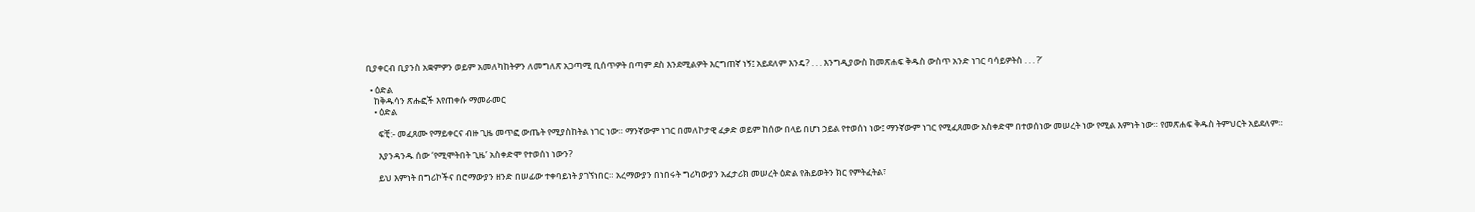ቢያቀርብ ቢያንስ አቋምዎን ወይም አመለካከትዎን ለመግለጽ አጋጣሚ ቢሰጥዎት በጣም ደስ እንደሚልዎት እርግጠኛ ነኝ፤ አይደለም እንዴ? . . . እንግዲያውስ ከመጽሐፍ ቅዱስ ውስጥ አንድ ነገር ባሳይዎትስ . . . ?’

  • ዕድል
    ከቅዱሳን ጽሑፎች እየጠቀሱ ማመራመር
    • ዕድል

      ፍቺ:- መፈጸሙ የማይቀርና ብዙ ጊዜ መጥፎ ውጤት የሚያስከትል ነገር ነው። ማንኛውም ነገር በመለኮታዊ ፈቃድ ወይም ከሰው በላይ በሆነ ኃይል የተወሰነ ነው፤ ማንኛውም ነገር የሚፈጸመው አስቀድሞ በተወሰነው መሠረት ነው የሚል እምነት ነው። የመጽሐፍ ቅዱስ ትምህርት አይደለም።

      እያንዳንዱ ሰው ‘የሚሞትበት ጊዜ’ አስቀድሞ የተወሰነ ነውን?

      ይህ እምነት በግሪኮችና በሮማውያን ዘንድ በሠፊው ተቀባይነት ያገኘነበር። አረማውያን በነበሩት ግሪካውያን አፈታሪክ መሠረት ዕድል የሕይወትን ክር የምትፈትል፣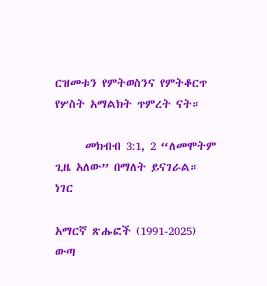ርዝመቱን የምትወስንና የምትቆርጥ የሦስት አማልክት ጥምረት ናት።

      መክብብ 3:1, 2 “ለመሞትም ጊዜ አለው” በማለት ይናገራል። ነገር

አማርኛ ጽሑፎች (1991-2025)
ውጣ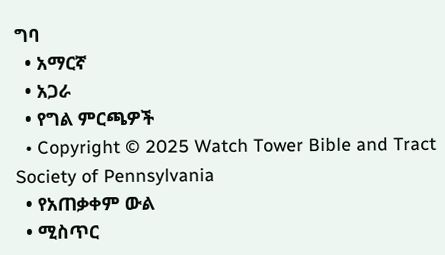ግባ
  • አማርኛ
  • አጋራ
  • የግል ምርጫዎች
  • Copyright © 2025 Watch Tower Bible and Tract Society of Pennsylvania
  • የአጠቃቀም ውል
  • ሚስጥር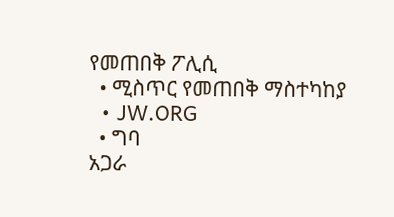የመጠበቅ ፖሊሲ
  • ሚስጥር የመጠበቅ ማስተካከያ
  • JW.ORG
  • ግባ
አጋራ